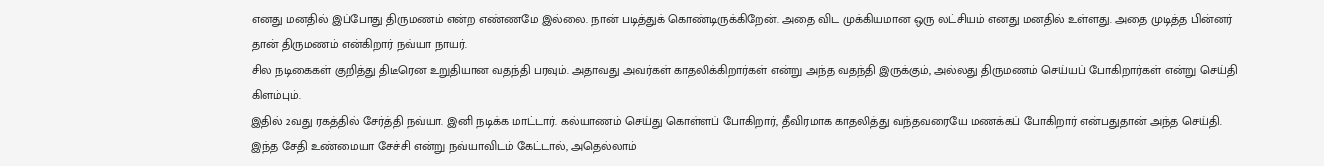எனது மனதில் இப்போது திருமணம் என்ற எண்ணமே இல்லை. நான் படித்துக் கொண்டிருக்கிறேன். அதை விட முக்கியமான ஒரு லட்சியம் எனது மனதில் உள்ளது. அதை முடித்த பின்னர் தான் திருமணம் என்கிறார் நவ்யா நாயர்.
சில நடிகைகள் குறித்து திடீரென உறுதியான வதந்தி பரவும். அதாவது அவர்கள் காதலிக்கிறார்கள் என்று அந்த வதந்தி இருக்கும், அல்லது திருமணம் செய்யப் போகிறார்கள் என்று செய்தி கிளம்பும்.
இதில் 2வது ரகத்தில் சேர்த்தி நவ்யா. இனி நடிக்க மாட்டார். கல்யாணம் செய்து கொள்ளப் போகிறார், தீவிரமாக காதலித்து வந்தவரையே மணக்கப் போகிறார் என்பதுதான் அந்த செய்தி.
இந்த சேதி உண்மையா சேச்சி என்று நவ்யாவிடம் கேட்டால், அதெல்லாம்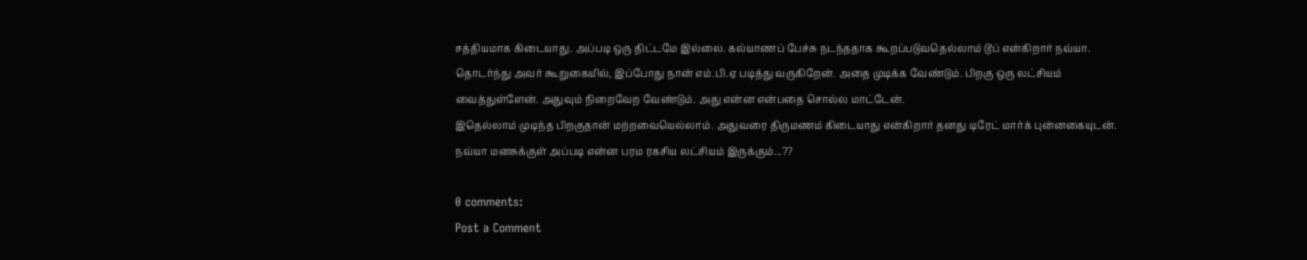சத்தியமாக கிடையாது. அப்படி ஒரு திட்டமே இல்லை. கல்யாணப் பேச்சு நடந்ததாக கூறப்படுவதெல்லாம் டூப் என்கிறார் நவ்யா.
தொடர்ந்து அவர் கூறுகையில், இப்போது நான் எம்.பி.ஏ படித்து வருகிறேன். அதை முடிக்க வேண்டும். பிறகு ஒரு லட்சியம் வைத்துள்ளேன். அதுவும் நிறைவேற வேண்டும். அது என்ன என்பதை சொல்ல மாட்டேன்.
இதெல்லாம் முடிந்த பிறகுதான் மற்றவையெல்லாம். அதுவரை திருமணம் கிடையாது என்கிறார் தனது டிரேட் மார்க் புன்னகையுடன்.
நவ்யா மனசுக்குள் அப்படி என்ன பரம ரகசிய லட்சியம் இருக்கும்...??

0 comments:
Post a Comment